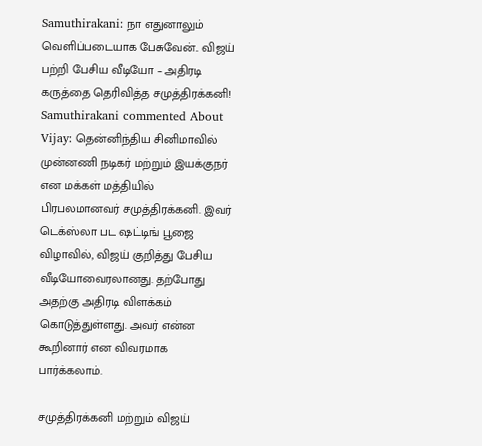Samuthirakani: நா எதுனாலும் வெளிப்படையாக பேசுவேன்.. விஜய் பற்றி பேசிய வீடியோ – அதிரடி கருத்தை தெரிவித்த சமுத்திரக்கனி!
Samuthirakani commented About Vijay: தென்னிந்திய சினிமாவில் முன்னணி நடிகர் மற்றும் இயக்குநர் என மக்கள் மத்தியில் பிரபலமானவர் சமுத்திரக்கனி. இவர் டெக்ஸ்லா பட ஷட்டிங் பூஜை விழாவில், விஜய் குறித்து பேசிய வீடியோவைரலானது. தற்போது அதற்கு அதிரடி விளக்கம் கொடுத்துள்ளது. அவர் என்ன கூறினார் என விவரமாக பார்க்கலாம்.

சமுத்திரக்கனி மற்றும் விஜய்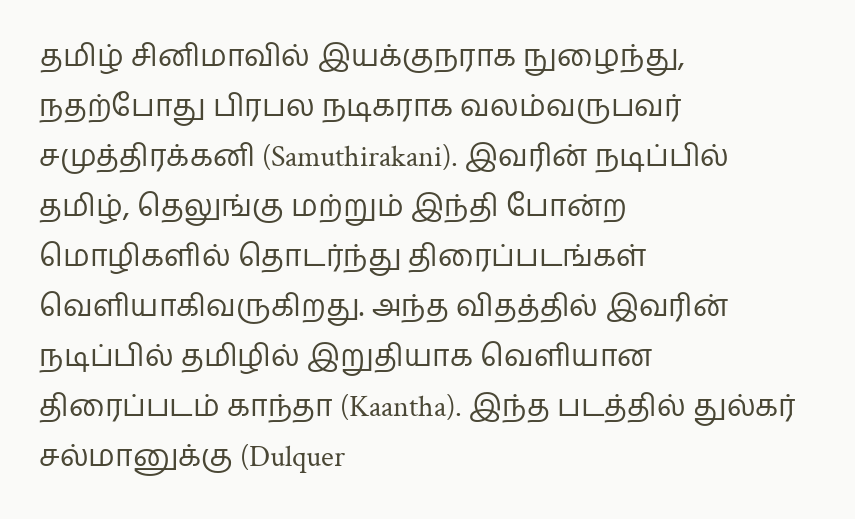தமிழ் சினிமாவில் இயக்குநராக நுழைந்து, நதற்போது பிரபல நடிகராக வலம்வருபவர் சமுத்திரக்கனி (Samuthirakani). இவரின் நடிப்பில் தமிழ், தெலுங்கு மற்றும் இந்தி போன்ற மொழிகளில் தொடர்ந்து திரைப்படங்கள் வெளியாகிவருகிறது. அந்த விதத்தில் இவரின் நடிப்பில் தமிழில் இறுதியாக வெளியான திரைப்படம் காந்தா (Kaantha). இந்த படத்தில் துல்கர் சல்மானுக்கு (Dulquer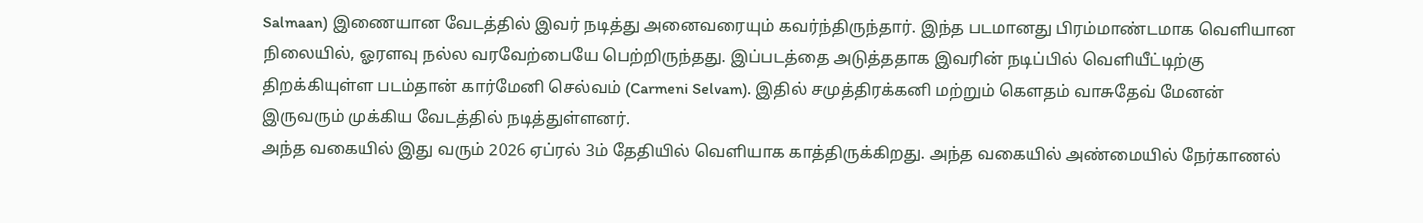Salmaan) இணையான வேடத்தில் இவர் நடித்து அனைவரையும் கவர்ந்திருந்தார். இந்த படமானது பிரம்மாண்டமாக வெளியான நிலையில், ஓரளவு நல்ல வரவேற்பையே பெற்றிருந்தது. இப்படத்தை அடுத்ததாக இவரின் நடிப்பில் வெளியீட்டிற்கு திறக்கியுள்ள படம்தான் கார்மேனி செல்வம் (Carmeni Selvam). இதில் சமுத்திரக்கனி மற்றும் கௌதம் வாசுதேவ் மேனன் இருவரும் முக்கிய வேடத்தில் நடித்துள்ளனர்.
அந்த வகையில் இது வரும் 2026 ஏப்ரல் 3ம் தேதியில் வெளியாக காத்திருக்கிறது. அந்த வகையில் அண்மையில் நேர்காணல்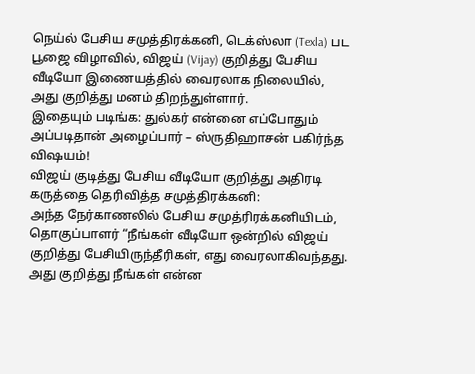நெய்ல் பேசிய சமுத்திரக்கனி, டெக்ஸ்லா (Texla) பட பூஜை விழாவில், விஜய் (Vijay) குறித்து பேசிய வீடியோ இணையத்தில் வைரலாக நிலையில், அது குறித்து மனம் திறந்துள்ளார்.
இதையும் படிங்க: துல்கர் என்னை எப்போதும் அப்படிதான் அழைப்பார் – ஸ்ருதிஹாசன் பகிர்ந்த விஷயம்!
விஜய் குடித்து பேசிய வீடியோ குறித்து அதிரடி கருத்தை தெரிவித்த சமுத்திரக்கனி:
அந்த நேர்காணலில் பேசிய சமுத்ரிரக்கனியிடம், தொகுப்பாளர் “நீங்கள் வீடியோ ஒன்றில் விஜய் குறித்து பேசியிருந்தீரிகள், எது வைரலாகிவந்தது. அது குறித்து நீங்கள் என்ன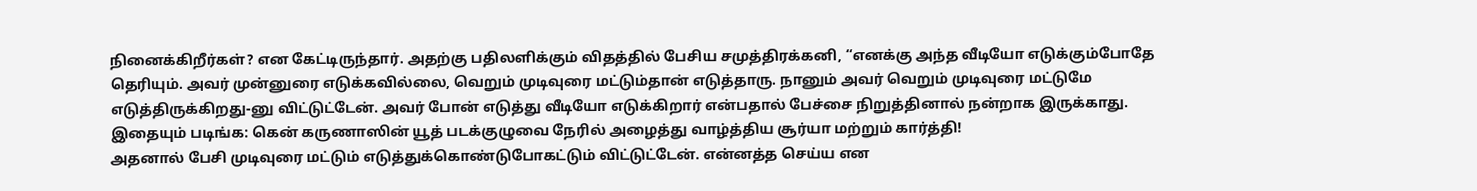நினைக்கிறீர்கள்? என கேட்டிருந்தார். அதற்கு பதிலளிக்கும் விதத்தில் பேசிய சமுத்திரக்கனி, “எனக்கு அந்த வீடியோ எடுக்கும்போதே தெரியும். அவர் முன்னுரை எடுக்கவில்லை, வெறும் முடிவுரை மட்டும்தான் எடுத்தாரு. நானும் அவர் வெறும் முடிவுரை மட்டுமே எடுத்திருக்கிறது-னு விட்டுட்டேன். அவர் போன் எடுத்து வீடியோ எடுக்கிறார் என்பதால் பேச்சை நிறுத்தினால் நன்றாக இருக்காது.
இதையும் படிங்க: கென் கருணாஸின் யூத் படக்குழுவை நேரில் அழைத்து வாழ்த்திய சூர்யா மற்றும் கார்த்தி!
அதனால் பேசி முடிவுரை மட்டும் எடுத்துக்கொண்டுபோகட்டும் விட்டுட்டேன். என்னத்த செய்ய என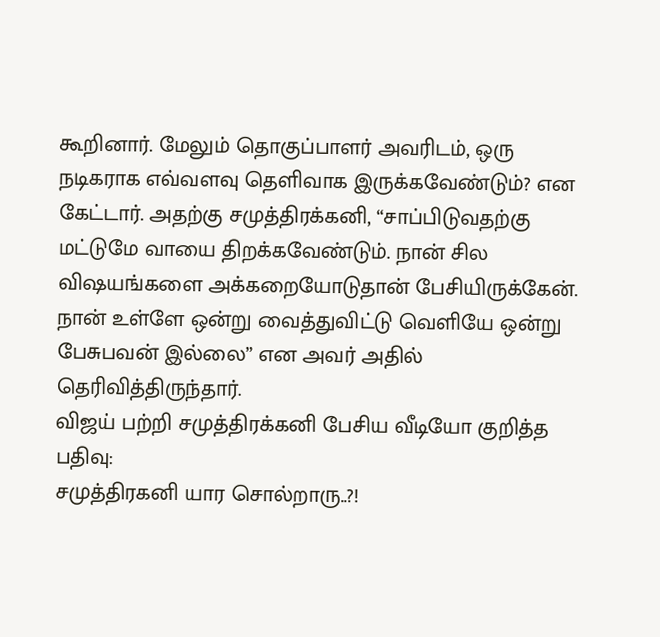கூறினார். மேலும் தொகுப்பாளர் அவரிடம், ஒரு நடிகராக எவ்வளவு தெளிவாக இருக்கவேண்டும்? என கேட்டார். அதற்கு சமுத்திரக்கனி, “சாப்பிடுவதற்கு மட்டுமே வாயை திறக்கவேண்டும். நான் சில விஷயங்களை அக்கறையோடுதான் பேசியிருக்கேன். நான் உள்ளே ஒன்று வைத்துவிட்டு வெளியே ஒன்று பேசுபவன் இல்லை” என அவர் அதில் தெரிவித்திருந்தார்.
விஜய் பற்றி சமுத்திரக்கனி பேசிய வீடியோ குறித்த பதிவு:
சமுத்திரகனி யார சொல்றாரு..?!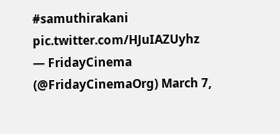#samuthirakani pic.twitter.com/HJuIAZUyhz
— FridayCinema (@FridayCinemaOrg) March 7,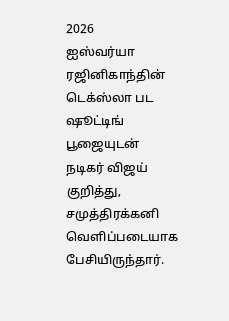2026
ஐஸ்வர்யா ரஜினிகாந்தின் டெக்ஸ்லா பட ஷூட்டிங் பூஜையுடன் நடிகர் விஜய் குறித்து, சமுத்திரக்கனி வெளிப்படையாக பேசியிருந்தார்.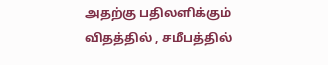அதற்கு பதிலளிக்கும் விதத்தில் , சமீபத்தில்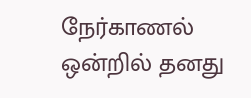நேர்காணல் ஒன்றில் தனது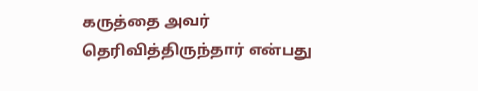கருத்தை அவர் தெரிவித்திருந்தார் என்பது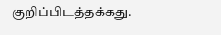குறிப்பிடத்தக்கது.